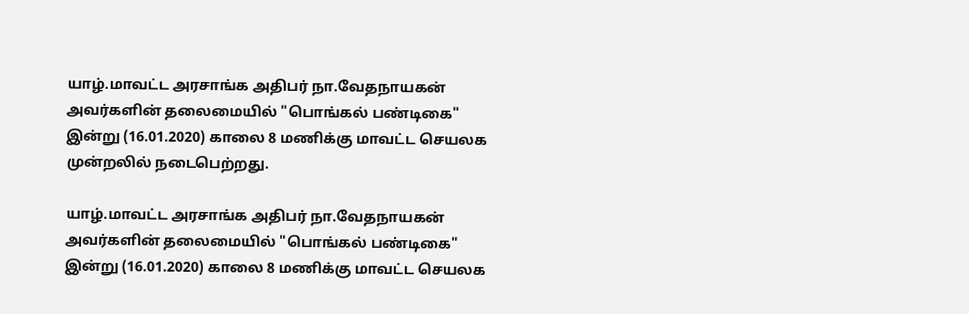யாழ்.மாவட்ட அரசாங்க அதிபர் நா.வேதநாயகன் அவர்களின் தலைமையில் "பொங்கல் பண்டிகை" இன்று (16.01.2020) காலை 8 மணிக்கு மாவட்ட செயலக முன்றலில் நடைபெற்றது.

யாழ்.மாவட்ட அரசாங்க அதிபர் நா.வேதநாயகன் அவர்களின் தலைமையில் "பொங்கல் பண்டிகை" இன்று (16.01.2020) காலை 8 மணிக்கு மாவட்ட செயலக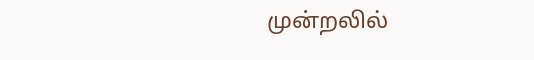முன்றலில்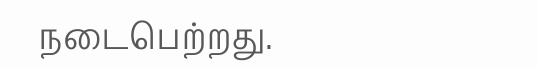நடைபெற்றது.